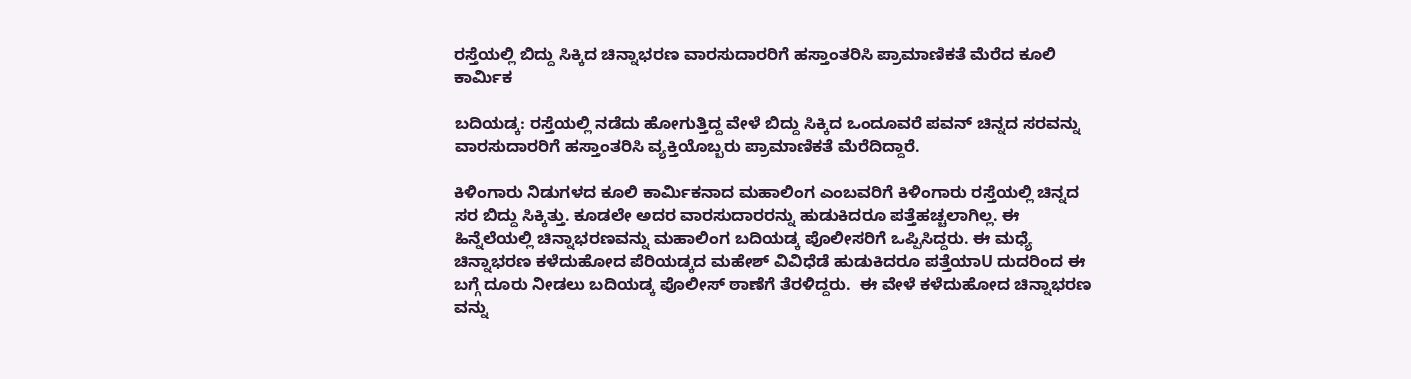ರಸ್ತೆಯಲ್ಲಿ ಬಿದ್ದು ಸಿಕ್ಕಿದ ಚಿನ್ನಾಭರಣ ವಾರಸುದಾರರಿಗೆ ಹಸ್ತಾಂತರಿಸಿ ಪ್ರಾಮಾಣಿಕತೆ ಮೆರೆದ ಕೂಲಿ ಕಾರ್ಮಿಕ

ಬದಿಯಡ್ಕ: ರಸ್ತೆಯಲ್ಲಿ ನಡೆದು ಹೋಗುತ್ತಿದ್ದ ವೇಳೆ ಬಿದ್ದು ಸಿಕ್ಕಿದ ಒಂದೂವರೆ ಪವನ್ ಚಿನ್ನದ ಸರವನ್ನು ವಾರಸುದಾರರಿಗೆ ಹಸ್ತಾಂತರಿಸಿ ವ್ಯಕ್ತಿಯೊಬ್ಬರು ಪ್ರಾಮಾಣಿಕತೆ ಮೆರೆದಿದ್ದಾರೆ.

ಕಿಳಿಂಗಾರು ನಿಡುಗಳದ ಕೂಲಿ ಕಾರ್ಮಿಕನಾದ ಮಹಾಲಿಂಗ ಎಂಬವರಿಗೆ ಕಿಳಿಂಗಾರು ರಸ್ತೆಯಲ್ಲಿ ಚಿನ್ನದ ಸರ ಬಿದ್ದು ಸಿಕ್ಕಿತ್ತು. ಕೂಡಲೇ ಅದರ ವಾರಸುದಾರರನ್ನು ಹುಡುಕಿದರೂ ಪತ್ತೆಹಚ್ಚಲಾಗಿಲ್ಲ. ಈ ಹಿನ್ನೆಲೆಯಲ್ಲಿ ಚಿನ್ನಾಭರಣವನ್ನು ಮಹಾಲಿಂಗ ಬದಿಯಡ್ಕ ಪೊಲೀಸರಿಗೆ ಒಪ್ಪಿಸಿದ್ದರು. ಈ ಮಧ್ಯೆ ಚಿನ್ನಾಭರಣ ಕಳೆದುಹೋದ ಪೆರಿಯಡ್ಕದ ಮಹೇಶ್ ವಿವಿಧೆಡೆ ಹುಡುಕಿದರೂ ಪತ್ತೆಯಾU ದುದರಿಂದ ಈ ಬಗ್ಗೆ ದೂರು ನೀಡಲು ಬದಿಯಡ್ಕ ಪೊಲೀಸ್ ಠಾಣೆಗೆ ತೆರಳಿದ್ದರು.  ಈ ವೇಳೆ ಕಳೆದುಹೋದ ಚಿನ್ನಾಭರಣ ವನ್ನು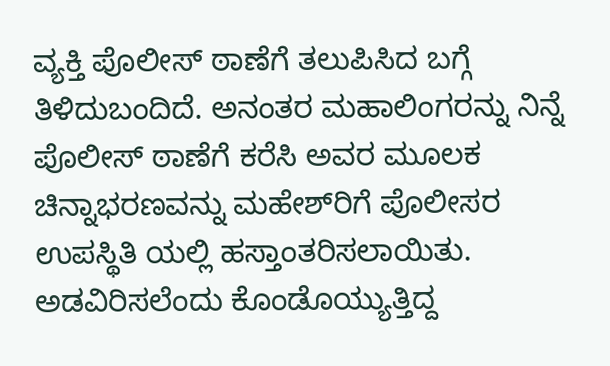ವ್ಯಕ್ತಿ ಪೊಲೀಸ್ ಠಾಣೆಗೆ ತಲುಪಿಸಿದ ಬಗ್ಗೆ ತಿಳಿದುಬಂದಿದೆ. ಅನಂತರ ಮಹಾಲಿಂಗರನ್ನು ನಿನ್ನೆ ಪೊಲೀಸ್ ಠಾಣೆಗೆ ಕರೆಸಿ ಅವರ ಮೂಲಕ ಚಿನ್ನಾಭರಣವನ್ನು ಮಹೇಶ್‌ರಿಗೆ ಪೊಲೀಸರ ಉಪಸ್ಥಿತಿ ಯಲ್ಲಿ ಹಸ್ತಾಂತರಿಸಲಾಯಿತು. ಅಡವಿರಿಸಲೆಂದು ಕೊಂಡೊಯ್ಯುತ್ತಿದ್ದ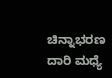ಚಿನ್ನಾಭರಣ ದಾರಿ ಮಧ್ಯೆ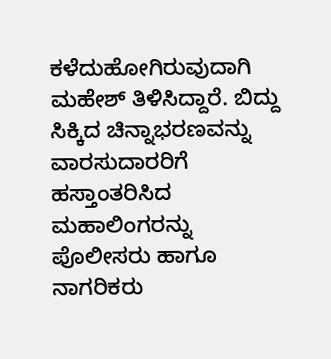ಕಳೆದುಹೋಗಿರುವುದಾಗಿ ಮಹೇಶ್ ತಿಳಿಸಿದ್ದಾರೆ. ಬಿದ್ದು ಸಿಕ್ಕಿದ ಚಿನ್ನಾಭರಣವನ್ನು ವಾರಸುದಾರರಿಗೆ ಹಸ್ತಾಂತರಿಸಿದ ಮಹಾಲಿಂಗರನ್ನು ಪೊಲೀಸರು ಹಾಗೂ ನಾಗರಿಕರು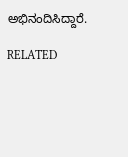ಅಭಿನಂದಿಸಿದ್ದಾರೆ.

RELATED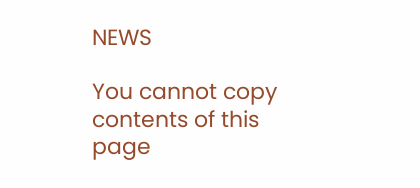NEWS

You cannot copy contents of this page